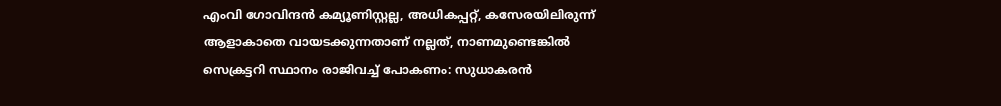എംവി ഗോവിന്ദന്‍ കമ്യൂണിസ്റ്റല്ല, അധികപ്പറ്റ്, കസേരയിലിരുന്ന് ആളാകാതെ വായടക്കുന്നതാണ് നല്ലത്, നാണമുണ്ടെങ്കില്‍ സെക്രട്ടറി സ്ഥാനം രാജിവച്ച് പോകണം: സുധാകരന്‍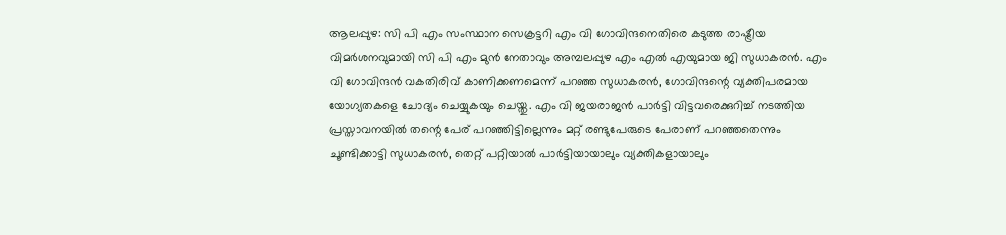ആലപ്പുഴ: സി പി എം സംസ്ഥാന സെക്രട്ടറി എം വി ഗോവിന്ദനെതിരെ കടുത്ത രാഷ്ട്രീയ വിമര്‍ശനവുമായി സി പി എം മുന്‍ നേതാവും അമ്പലപ്പുഴ എം എല്‍ എയുമായ ജി സുധാകരന്‍. എം വി ഗോവിന്ദന്‍ വകതിരിവ് കാണിക്കണമെന്ന് പറഞ്ഞ സുധാകരന്‍, ഗോവിന്ദന്റെ വ്യക്തിപരമായ യോഗ്യതകളെ ചോദ്യം ചെയ്യുകയും ചെയ്തു. എം വി ജയരാജന്‍ പാര്‍ട്ടി വിട്ടവരെക്കുറിച്ച് നടത്തിയ പ്രസ്താവനയില്‍ തന്റെ പേര് പറഞ്ഞിട്ടില്ലെന്നും മറ്റ് രണ്ടുപേരുടെ പേരാണ് പറഞ്ഞതെന്നും ചൂണ്ടിക്കാട്ടി സുധാകരന്‍, തെറ്റ് പറ്റിയാല്‍ പാര്‍ട്ടിയായാലും വ്യക്തികളായാലും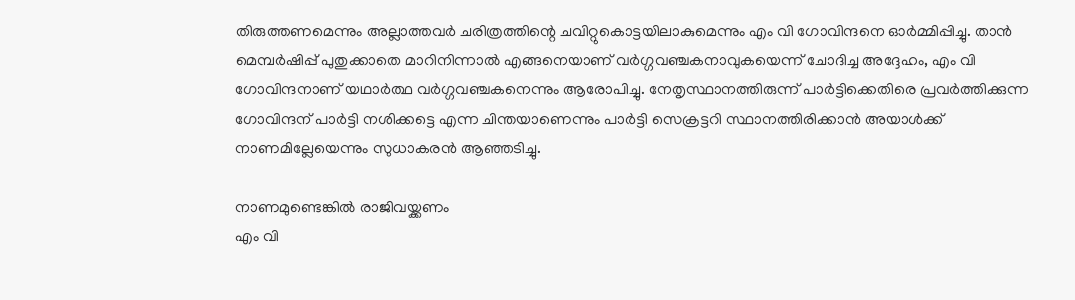തിരുത്തണമെന്നും അല്ലാത്തവര്‍ ചരിത്രത്തിന്റെ ചവിറ്റുകൊട്ടയിലാകുമെന്നും എം വി ഗോവിന്ദനെ ഓര്‍മ്മിപ്പിച്ചു. താന്‍ മെമ്പര്‍ഷിപ്പ് പുതുക്കാതെ മാറിനിന്നാല്‍ എങ്ങനെയാണ് വര്‍ഗ്ഗവഞ്ചകനാവുകയെന്ന് ചോദിച്ച അദ്ദേഹം, എം വി ഗോവിന്ദനാണ് യഥാര്‍ത്ഥ വര്‍ഗ്ഗവഞ്ചകനെന്നും ആരോപിച്ചു. നേതൃസ്ഥാനത്തിരുന്ന് പാര്‍ട്ടിക്കെതിരെ പ്രവര്‍ത്തിക്കുന്ന ഗോവിന്ദന് പാര്‍ട്ടി നശിക്കട്ടെ എന്ന ചിന്തയാണെന്നും പാര്‍ട്ടി സെക്രട്ടറി സ്ഥാനത്തിരിക്കാന്‍ അയാള്‍ക്ക് നാണമില്ലേയെന്നും സുധാകരന്‍ ആഞ്ഞടിച്ചു.

നാണമുണ്ടെങ്കില്‍ രാജിവയ്ക്കണം
എം വി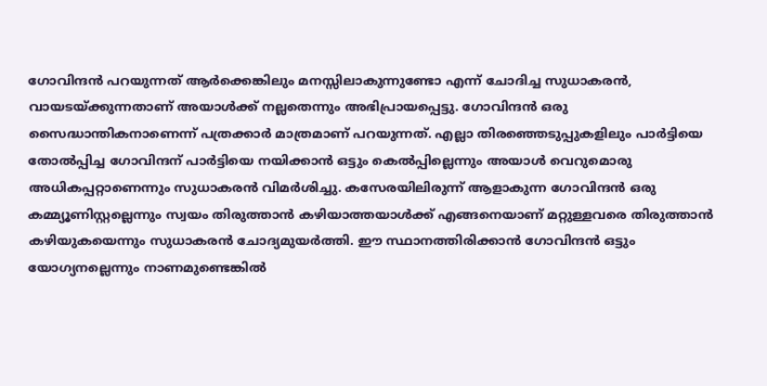ഗോവിന്ദന്‍ പറയുന്നത് ആര്‍ക്കെങ്കിലും മനസ്സിലാകുന്നുണ്ടോ എന്ന് ചോദിച്ച സുധാകരന്‍, വായടയ്ക്കുന്നതാണ് അയാള്‍ക്ക് നല്ലതെന്നും അഭിപ്രായപ്പെട്ടു. ഗോവിന്ദന്‍ ഒരു സൈദ്ധാന്തികനാണെന്ന് പത്രക്കാര്‍ മാത്രമാണ് പറയുന്നത്. എല്ലാ തിരഞ്ഞെടുപ്പുകളിലും പാര്‍ട്ടിയെ തോല്‍പ്പിച്ച ഗോവിന്ദന് പാര്‍ട്ടിയെ നയിക്കാന്‍ ഒട്ടും കെല്‍പ്പില്ലെന്നും അയാള്‍ വെറുമൊരു അധികപ്പറ്റാണെന്നും സുധാകരന്‍ വിമര്‍ശിച്ചു. കസേരയിലിരുന്ന് ആളാകുന്ന ഗോവിന്ദന്‍ ഒരു കമ്മ്യൂണിസ്റ്റല്ലെന്നും സ്വയം തിരുത്താന്‍ കഴിയാത്തയാള്‍ക്ക് എങ്ങനെയാണ് മറ്റുള്ളവരെ തിരുത്താന്‍ കഴിയുകയെന്നും സുധാകരന്‍ ചോദ്യമുയര്‍ത്തി. ഈ സ്ഥാനത്തിരിക്കാന്‍ ഗോവിന്ദന്‍ ഒട്ടും യോഗ്യനല്ലെന്നും നാണമുണ്ടെങ്കില്‍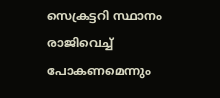സെക്രട്ടറി സ്ഥാനം രാജിവെച്ച് പോകണമെന്നും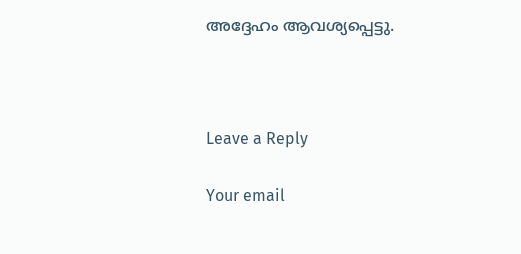അദ്ദേഹം ആവശ്യപ്പെട്ടു.



Leave a Reply

Your email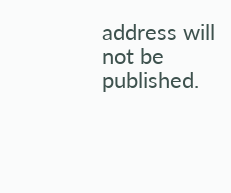address will not be published.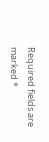Required fields are marked *